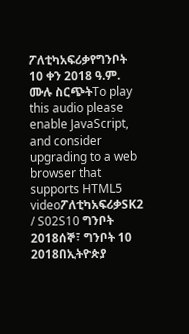ፖለቲካአፍሪቃየግንቦት 10 ቀን 2018 ዓ.ም. ሙሉ ስርጭትTo play this audio please enable JavaScript, and consider upgrading to a web browser that supports HTML5 videoፖለቲካአፍሪቃSK2 / S02S10 ግንቦት 2018ሰኞ፣ ግንቦት 10 2018በኢትዮጵያ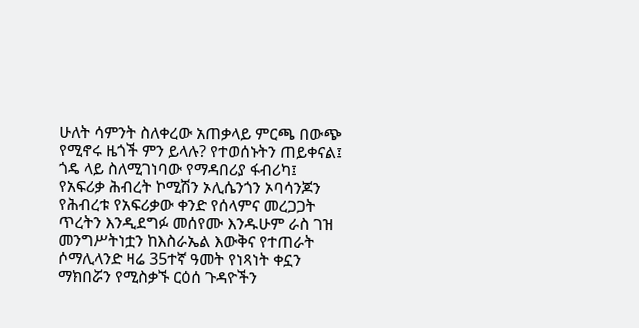ሁለት ሳምንት ስለቀረው አጠቃላይ ምርጫ በውጭ የሚኖሩ ዜጎች ምን ይላሉ? የተወሰኑትን ጠይቀናል፤ ጎዴ ላይ ስለሚገነባው የማዳበሪያ ፋብሪካ፤ የአፍሪቃ ሕብረት ኮሚሽን ኦሊሴንጎን ኦባሳንጆን የሕብረቱ የአፍሪቃው ቀንድ የሰላምና መረጋጋት ጥረትን እንዲደግፉ መሰየሙ እንዱሁም ራስ ገዝ መንግሥትነቷን ከእስራኤል እውቅና የተጠራት ሶማሊላንድ ዛሬ 35ተኛ ዓመት የነጻነት ቀኗን ማክበሯን የሚስቃኙ ርዕሰ ጉዳዮችን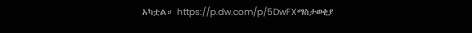አካቷል። https://p.dw.com/p/5DwFXማስታወቂያ